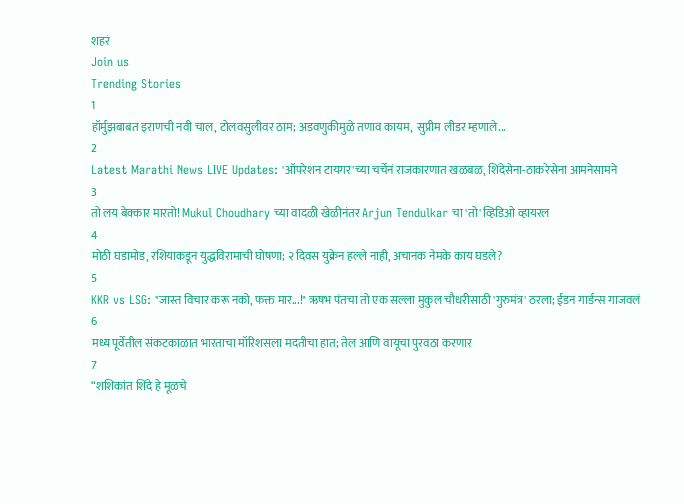शहरं
Join us
Trending Stories
1
हॉर्मुझबाबत इराणची नवी चाल, टोलवसुलीवर ठाम; अडवणुकीमुळे तणाव कायम,  सुप्रीम लीडर म्हणाले...
2
Latest Marathi News LIVE Updates: 'ऑपरेशन टायगर'च्या चर्चेनं राजकारणात खळबळ, शिंदेसेना-ठाकरेसेना आमनेसामने
3
तो लय बेक्कार मारतो! Mukul Choudhary च्या वादळी खेळीनंतर Arjun Tendulkar चा 'तो' व्हिडिओ व्हायरल
4
मोठी घडामोड, रशियाकडून युद्धविरामाची घोषणा; २ दिवस युक्रेन हल्ले नाही, अचानक नेमके काय घडले?
5
KKR vs LSG: "जास्त विचार करू नको, फक्त मार...!" ऋषभ पंतचा तो एक सल्ला मुकुल चौधरीसाठी 'गुरुमंत्र' ठरला; ईडन गार्डन्स गाजवलं
6
मध्य पूर्वेतील संकटकाळात भारताचा मॉरिशसला मदतीचा हात; तेल आणि वायूचा पुरवठा करणार
7
“शशिकांत शिंदे हे मूळचे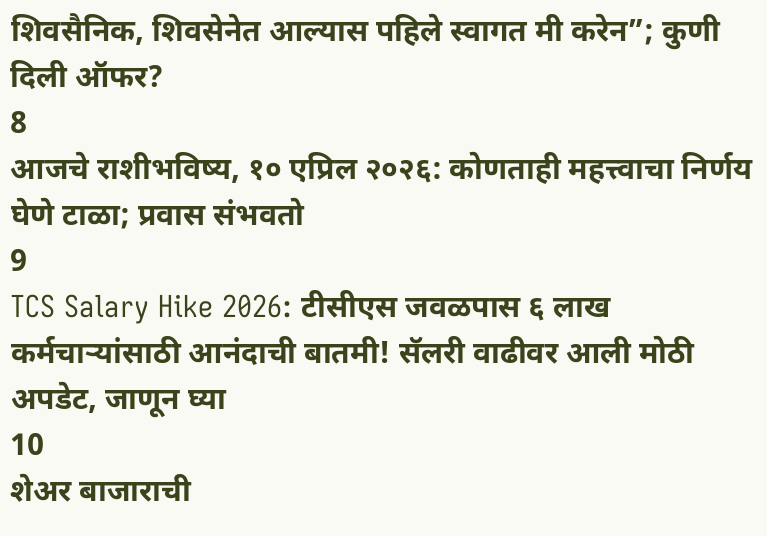शिवसैनिक, शिवसेनेत आल्यास पहिले स्वागत मी करेन”; कुणी दिली ऑफर?
8
आजचे राशीभविष्य, १० एप्रिल २०२६: कोणताही महत्त्वाचा निर्णय घेणे टाळा; प्रवास संभवतो
9
TCS Salary Hike 2026: टीसीएस जवळपास ६ लाख कर्मचाऱ्यांसाठी आनंदाची बातमी! सॅलरी वाढीवर आली मोठी अपडेट, जाणून घ्या
10
शेअर बाजाराची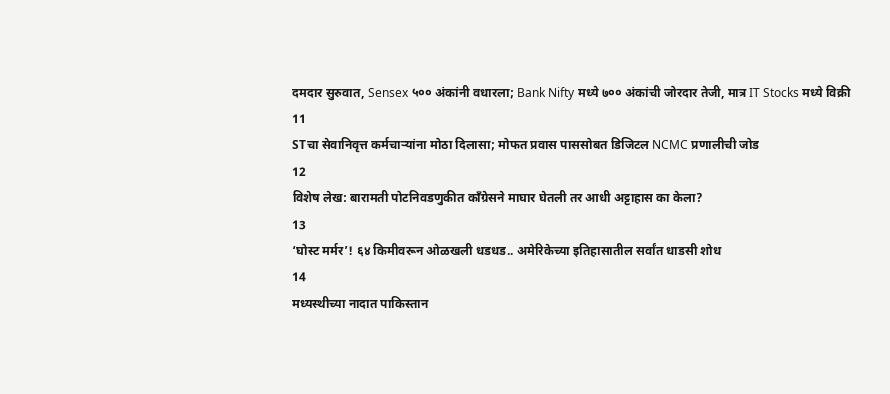दमदार सुरुवात, Sensex ५०० अंकांनी वधारला; Bank Nifty मध्ये ७०० अंकांची जोरदार तेजी, मात्र IT Stocks मध्ये विक्री
11
STचा सेवानिवृत्त कर्मचाऱ्यांना मोठा दिलासा; मोफत प्रवास पाससोबत डिजिटल NCMC प्रणालीची जोड
12
विशेष लेख: बारामती पोटनिवडणुकीत काँग्रेसने माघार घेतली तर आधी अट्टाहास का केला?
13
‘घोस्ट मर्मर’! ६४ किमीवरून ओळखली धडधड.. अमेरिकेच्या इतिहासातील सर्वांत धाडसी शोध
14
मध्यस्थीच्या नादात पाकिस्तान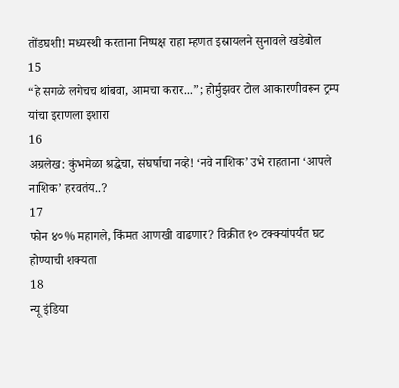तोंडघशी! मध्यस्थी करताना निष्पक्ष राहा म्हणत इस्रायलने सुनावले खडेबोल
15
“हे सगळे लगेचच थांबवा, आमचा करार...”; होर्मुझवर टोल आकारणीवरून ट्रम्प यांचा इराणला इशारा
16
अग्रलेख: कुंभमेळा श्रद्धेचा, संघर्षाचा नव्हे! ‘नवे नाशिक’ उभे राहताना ‘आपले नाशिक’ हरवतंय..?
17
फोन ४०% महागले, किंमत आणखी वाढणार? विक्रीत १० टक्क्यांपर्यंत घट होण्याची शक्यता
18
न्यू इंडिया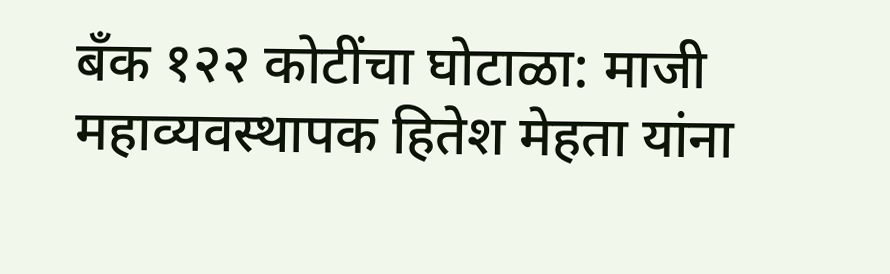बँक १२२ कोटींचा घोटाळा: माजी महाव्यवस्थापक हितेश मेहता यांना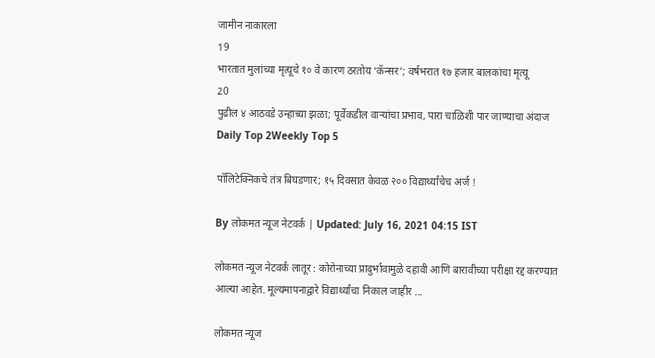जामीन नाकारला
19
भारतात मुलांच्या मृत्यूचे १० वे कारण ठरतोय ‘कॅन्सर’; वर्षभरात १७ हजार बालकांचा मृत्यू
20
पुढील ४ आठवडे उन्हाच्या झळा; पूर्वेकडील वाऱ्यांचा प्रभाव, पारा चाळिशी पार जाण्याचा अंदाज
Daily Top 2Weekly Top 5

पॉलिटेक्निकचे तंत्र बिघडणार; १५ दिवसात केवळ २०० विद्यार्थ्यांचेच अर्ज !

By लोकमत न्यूज नेटवर्क | Updated: July 16, 2021 04:15 IST

लोकमत न्यूज नेटवर्क लातूर : कोरोनाच्या प्रादुर्भावामुळे दहावी आणि बारावीच्या परीक्षा रद्द करण्यात आल्या आहेत. मूल्यमापनाद्वारे विद्यार्थ्यांचा निकाल जाहीर ...

लोकमत न्यूज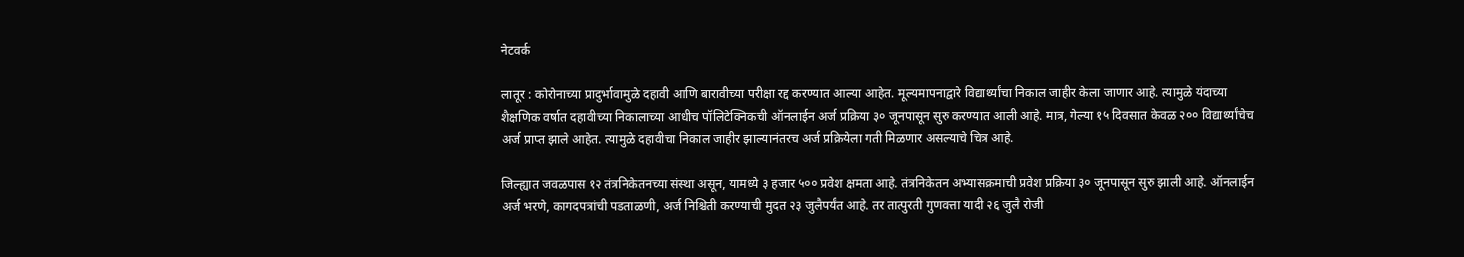नेटवर्क

लातूर : कोरोनाच्या प्रादुर्भावामुळे दहावी आणि बारावीच्या परीक्षा रद्द करण्यात आल्या आहेत. मूल्यमापनाद्वारे विद्यार्थ्यांचा निकाल जाहीर केला जाणार आहे. त्यामुळे यंदाच्या शैक्षणिक वर्षात दहावीच्या निकालाच्या आधीच पॉलिटेक्निकची ऑनलाईन अर्ज प्रक्रिया ३० जूनपासून सुरु करण्यात आली आहे. मात्र, गेल्या १५ दिवसात केवळ २०० विद्यार्थ्यांचेच अर्ज प्राप्त झाले आहेत. त्यामुळे दहावीचा निकाल जाहीर झाल्यानंतरच अर्ज प्रक्रियेला गती मिळणार असल्याचे चित्र आहे.

जिल्ह्यात जवळपास १२ तंत्रनिकेतनच्या संस्था असून, यामध्ये ३ हजार ५०० प्रवेश क्षमता आहे. तंत्रनिकेतन अभ्यासक्रमाची प्रवेश प्रक्रिया ३० जूनपासून सुरु झाली आहे. ऑनलाईन अर्ज भरणे, कागदपत्रांची पडताळणी, अर्ज निश्चिती करण्याची मुदत २३ जुलैपर्यंत आहे. तर तात्पुरती गुणवत्ता यादी २६ जुलै रोजी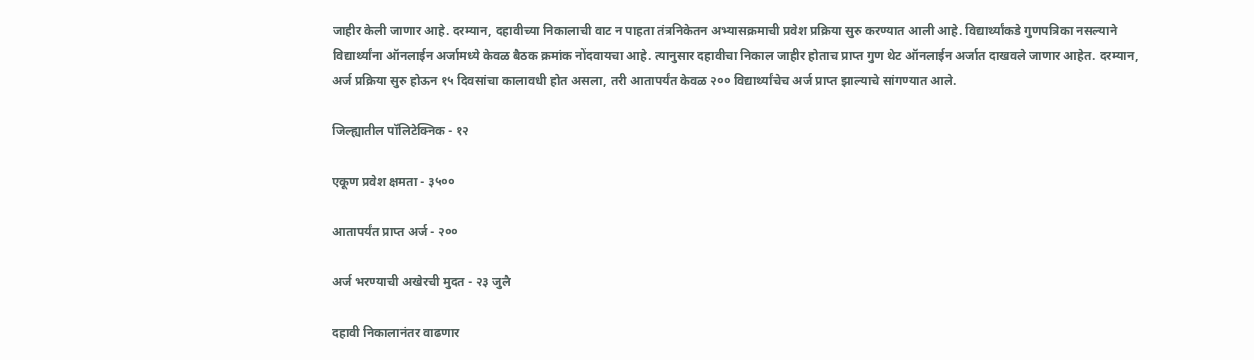जाहीर केली जाणार आहे. दरम्यान, दहावीच्या निकालाची वाट न पाहता तंत्रनिकेतन अभ्यासक्रमाची प्रवेश प्रक्रिया सुरु करण्यात आली आहे. विद्यार्थ्यांकडे गुणपत्रिका नसल्याने विद्यार्थ्यांना ऑनलाईन अर्जामध्ये केवळ बैठक क्रमांक नोंदवायचा आहे. त्यानुसार दहावीचा निकाल जाहीर होताच प्राप्त गुण थेट ऑनलाईन अर्जात दाखवले जाणार आहेत. दरम्यान, अर्ज प्रक्रिया सुरु होऊन १५ दिवसांचा कालावधी होत असला, तरी आतापर्यंत केवळ २०० विद्यार्थ्यांचेच अर्ज प्राप्त झाल्याचे सांगण्यात आले.

जिल्ह्यातील पॉलिटेक्निक - १२

एकूण प्रवेश क्षमता - ३५००

आतापर्यंत प्राप्त अर्ज - २००

अर्ज भरण्याची अखेरची मुदत - २३ जुलै

दहावी निकालानंतर वाढणार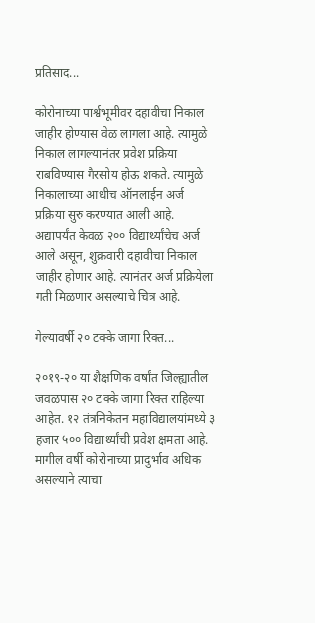प्रतिसाद...

कोरोनाच्या पार्श्वभूमीवर दहावीचा निकाल जाहीर होण्यास वेळ लागला आहे. त्यामुळे निकाल लागल्यानंतर प्रवेश प्रक्रिया राबविण्यास गैरसोय होऊ शकते. त्यामुळे निकालाच्या आधीच ऑनलाईन अर्ज प्रक्रिया सुरु करण्यात आली आहे. अद्यापर्यंत केवळ २०० विद्यार्थ्यांचेच अर्ज आले असून, शुक्रवारी दहावीचा निकाल जाहीर होणार आहे. त्यानंतर अर्ज प्रक्रियेला गती मिळणार असल्याचे चित्र आहे.

गेल्यावर्षी २० टक्के जागा रिक्त...

२०१९-२० या शैक्षणिक वर्षांत जिल्ह्यातील जवळपास २० टक्के जागा रिक्त राहिल्या आहेत. १२ तंत्रनिकेतन महाविद्यालयांमध्ये ३ हजार ५०० विद्यार्थ्यांची प्रवेश क्षमता आहे. मागील वर्षी कोरोनाच्या प्रादुर्भाव अधिक असल्याने त्याचा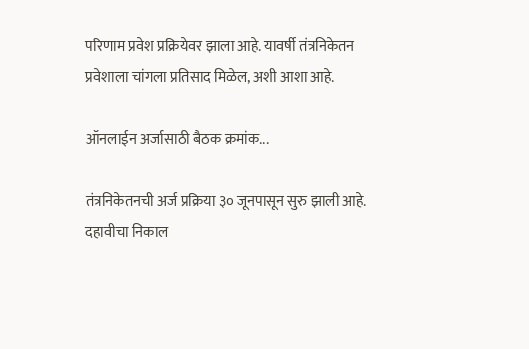परिणाम प्रवेश प्रक्रियेवर झाला आहे. यावर्षी तंत्रनिकेतन प्रवेशाला चांगला प्रतिसाद मिळेल, अशी आशा आहे.

ऑनलाईन अर्जासाठी बैठक क्रमांक...

तंत्रनिकेतनची अर्ज प्रक्रिया ३० जूनपासून सुरु झाली आहे. दहावीचा निकाल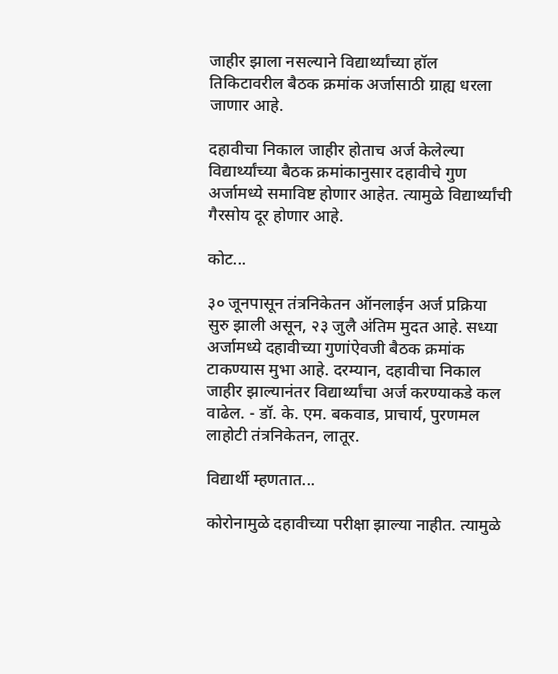जाहीर झाला नसल्याने विद्यार्थ्यांच्या हॉल तिकिटावरील बैठक क्रमांक अर्जासाठी ग्राह्य धरला जाणार आहे.

दहावीचा निकाल जाहीर होताच अर्ज केलेल्या विद्यार्थ्यांच्या बैठक क्रमांकानुसार दहावीचे गुण अर्जामध्ये समाविष्ट होणार आहेत. त्यामुळे विद्यार्थ्यांची गैरसोय दूर होणार आहे.

कोट...

३० जूनपासून तंत्रनिकेतन ऑनलाईन अर्ज प्रक्रिया सुरु झाली असून, २३ जुलै अंतिम मुदत आहे. सध्या अर्जामध्ये दहावीच्या गुणांऐवजी बैठक क्रमांक टाकण्यास मुभा आहे. दरम्यान, दहावीचा निकाल जाहीर झाल्यानंतर विद्यार्थ्यांचा अर्ज करण्याकडे कल वाढेल. - डॉ. के. एम. बकवाड, प्राचार्य, पुरणमल लाहोटी तंत्रनिकेतन, लातूर.

विद्यार्थी म्हणतात...

कोरोनामुळे दहावीच्या परीक्षा झाल्या नाहीत. त्यामुळे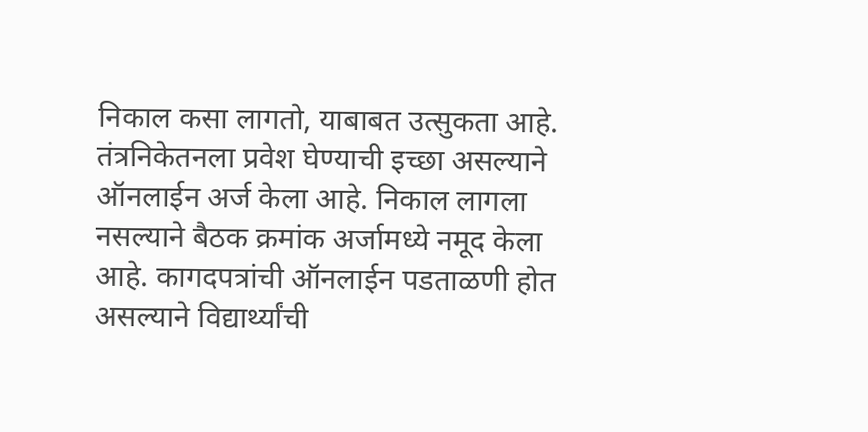निकाल कसा लागतो, याबाबत उत्सुकता आहे. तंत्रनिकेतनला प्रवेश घेण्याची इच्छा असल्याने ऑनलाईन अर्ज केला आहे. निकाल लागला नसल्याने बैठक क्रमांक अर्जामध्ये नमूद केला आहे. कागदपत्रांची ऑनलाईन पडताळणी होत असल्याने विद्यार्थ्यांची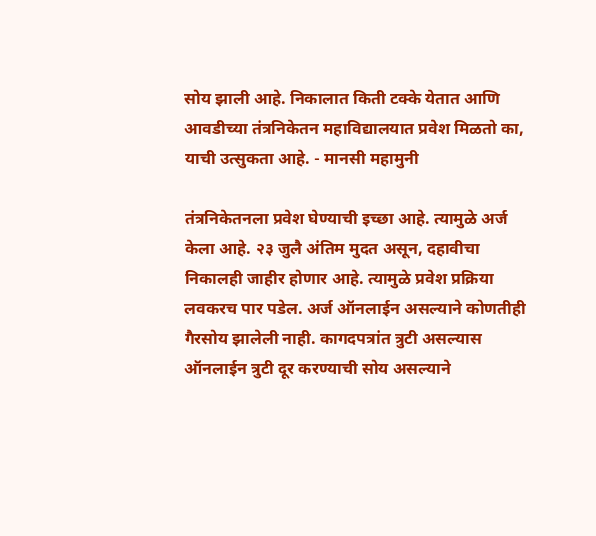सोय झाली आहे. निकालात किती टक्के येतात आणि आवडीच्या तंत्रनिकेतन महाविद्यालयात प्रवेश मिळतो का, याची उत्सुकता आहे. - मानसी महामुनी

तंत्रनिकेतनला प्रवेश घेण्याची इच्छा आहे. त्यामुळे अर्ज केला आहे. २३ जुलै अंतिम मुदत असून, दहावीचा निकालही जाहीर होणार आहे. त्यामुळे प्रवेश प्रक्रिया लवकरच पार पडेल. अर्ज ऑनलाईन असल्याने कोणतीही गैरसोय झालेली नाही. कागदपत्रांत त्रुटी असल्यास ऑनलाईन त्रुटी दूर करण्याची सोय असल्याने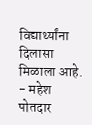विद्यार्थ्यांना दिलासा मिळाला आहे. - महेश पोतदार